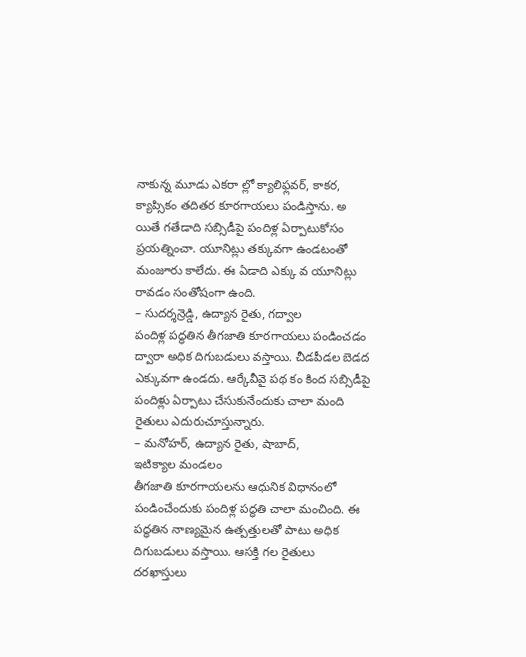నాకున్న మూడు ఎకరా ల్లో క్యాలిఫ్లవర్, కాకర, క్యాప్సికం తదితర కూరగాయలు పండిస్తాను. అ యితే గతేడాది సబ్సిడీపై పందిళ్ల ఏర్పాటుకోసం ప్రయత్నించా. యూనిట్లు తక్కువగా ఉండటంతో మంజూరు కాలేదు. ఈ ఏడాది ఎక్కు వ యూనిట్లు రావడం సంతోషంగా ఉంది.
– సుదర్శన్రెడ్డి, ఉద్యాన రైతు, గద్వాల
పందిళ్ల పద్ధతిన తీగజాతి కూరగాయలు పండించడం ద్వారా అధిక దిగుబడులు వస్తాయి. చీడపీడల బెడద ఎక్కువగా ఉండదు. ఆర్కేవీవై పథ కం కింద సబ్సిడీపై పందిళ్లు ఏర్పాటు చేసుకునేందుకు చాలా మంది రైతులు ఎదురుచూస్తున్నారు.
– మనోహర్, ఉద్యాన రైతు, షాబాద్,
ఇటిక్యాల మండలం
తీగజాతి కూరగాయలను ఆధునిక విధానంలో పండించేందుకు పందిళ్ల పద్ధతి చాలా మంచింది. ఈ పద్ధతిన నాణ్యమైన ఉత్పత్తులతో పాటు అధిక దిగుబడులు వస్తాయి. ఆసక్తి గల రైతులు దరఖాస్తులు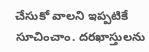చేసుకో వాలని ఇప్పటికే సూచించాం. దరఖాస్తులను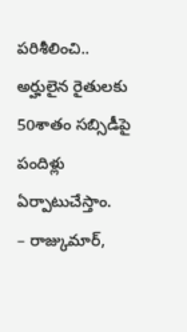పరిశీలించి.. అర్హులైన రైతులకు 50శాతం సబ్సిడీపై పందిళ్లు ఏర్పాటుచేస్తాం.
– రాజ్కుమార్,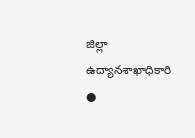జిల్లా ఉద్యానశాఖాధికారి
●